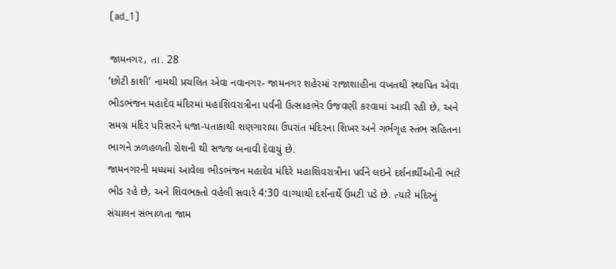[ad_1]

જામનગર, તા. 28
‘છોટી કાશી’ નામથી પ્રચલિત એવા નવાનગર- જામનગર શહેરમાં રાજાશાહીના વખતથી સ્થાપિત એવા ભીડભંજન મહાદેવ મંદિરમાં મહાશિવરાત્રીના પર્વની ઉત્સાહભેર ઉજવણી કરવામાં આવી રહી છે, અને સમગ્ર મંદિર પરિસરને ધજા-પતાકાથી શણગારાયા ઉપરાંત મંદિરના શિખર અને ગર્ભગૃહ સ્તંભ સહિતના ભાગને ઝળહળતી રોશની થી સજ્જ બનાવી દેવાયું છે.
જામનગરની મધ્યમાં આવેલા ભીડભંજન મહાદેવ મંદિરે મહાશિવરાત્રીના પર્વને લઇને દર્શનાર્થીઓની ભારે ભીડ રહે છે, અને શિવભક્તો વહેલી સવારે 4:30 વાગ્યાથી દર્શનાર્થે ઉમટી પડે છે. ત્યારે મંદિરનું સંચાલન સંભાળતા જામ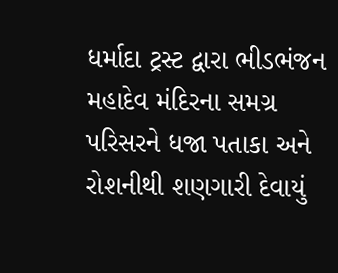ધર્માદા ટ્રસ્ટ દ્વારા ભીડભંજન મહાદેવ મંદિરના સમગ્ર પરિસરને ધજા પતાકા અને રોશનીથી શણગારી દેવાયું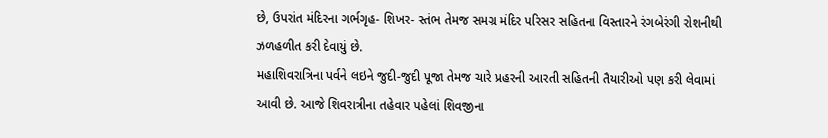છે, ઉપરાંત મંદિરના ગર્ભગૃહ- શિખર- સ્તંભ તેમજ સમગ્ર મંદિર પરિસર સહિતના વિસ્તારને રંગબેરંગી રોશનીથી ઝળહળીત કરી દેવાયું છે.
મહાશિવરાત્રિના પર્વને લઇને જુદી-જુદી પૂજા તેમજ ચારે પ્રહરની આરતી સહિતની તૈયારીઓ પણ કરી લેવામાં આવી છે. આજે શિવરાત્રીના તહેવાર પહેલાં શિવજીના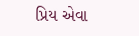પ્રિય એવા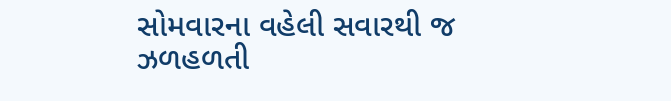સોમવારના વહેલી સવારથી જ ઝળહળતી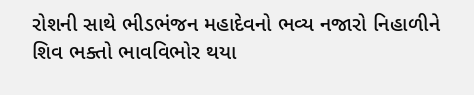રોશની સાથે ભીડભંજન મહાદેવનો ભવ્ય નજારો નિહાળીને શિવ ભક્તો ભાવવિભોર થયા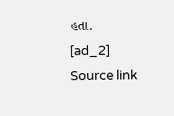હતા.
[ad_2]
Source link